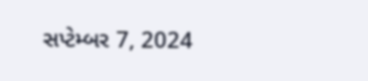સપ્ટેમ્બર 7, 2024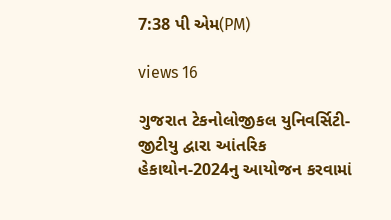7:38 પી એમ(PM)

views 16

ગુજરાત ટેકનોલોજીકલ યુનિવર્સિટી- જીટીયુ દ્વારા આંતરિક હેકાથોન-2024નુ આયોજન કરવામાં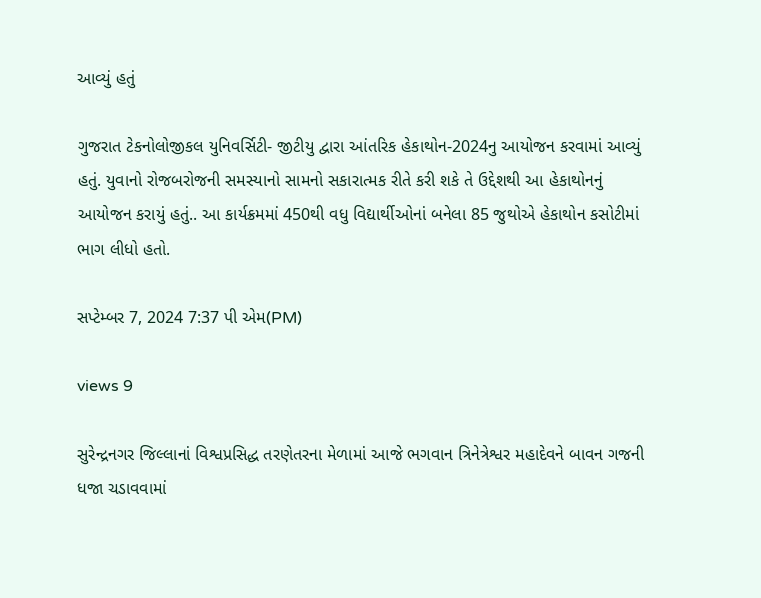આવ્યું હતું

ગુજરાત ટેકનોલોજીકલ યુનિવર્સિટી- જીટીયુ દ્વારા આંતરિક હેકાથોન-2024નુ આયોજન કરવામાં આવ્યું હતું. યુવાનો રોજબરોજની સમસ્યાનો સામનો સકારાત્મક રીતે કરી શકે તે ઉદ્દેશથી આ હેકાથોનનું આયોજન કરાયું હતું.. આ કાર્યક્રમમાં 450થી વધુ વિદ્યાર્થીઓનાં બનેલા 85 જુથોએ હેકાથોન કસોટીમાં ભાગ લીધો હતો.

સપ્ટેમ્બર 7, 2024 7:37 પી એમ(PM)

views 9

સુરેન્દ્રનગર જિલ્લાનાં વિશ્વપ્રસિદ્ધ તરણેતરના મેળામાં આજે ભગવાન ત્રિનેત્રેશ્વર મહાદેવને બાવન ગજની ધજા ચડાવવામાં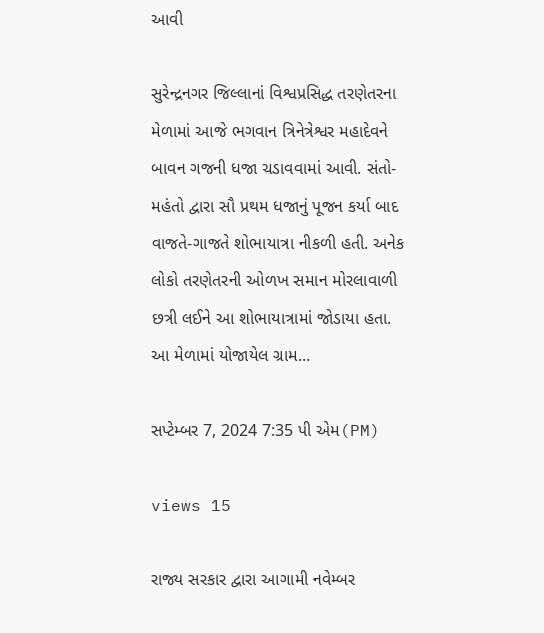આવી

સુરેન્દ્રનગર જિલ્લાનાં વિશ્વપ્રસિદ્ધ તરણેતરના મેળામાં આજે ભગવાન ત્રિનેત્રેશ્વર મહાદેવને બાવન ગજની ધજા ચડાવવામાં આવી. સંતો-મહંતો દ્વારા સૌ પ્રથમ ધજાનું પૂજન કર્યા બાદ વાજતે-ગાજતે શોભાયાત્રા નીકળી હતી. અનેક લોકો તરણેતરની ઓળખ સમાન મોરલાવાળી છત્રી લઈને આ શોભાયાત્રામાં જોડાયા હતા. આ મેળામાં યોજાયેલ ગ્રામ...

સપ્ટેમ્બર 7, 2024 7:35 પી એમ(PM)

views 15

રાજ્ય સરકાર દ્વારા આગામી નવેમ્બર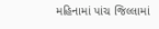મહિનામાં પાંચ જિલ્લામાં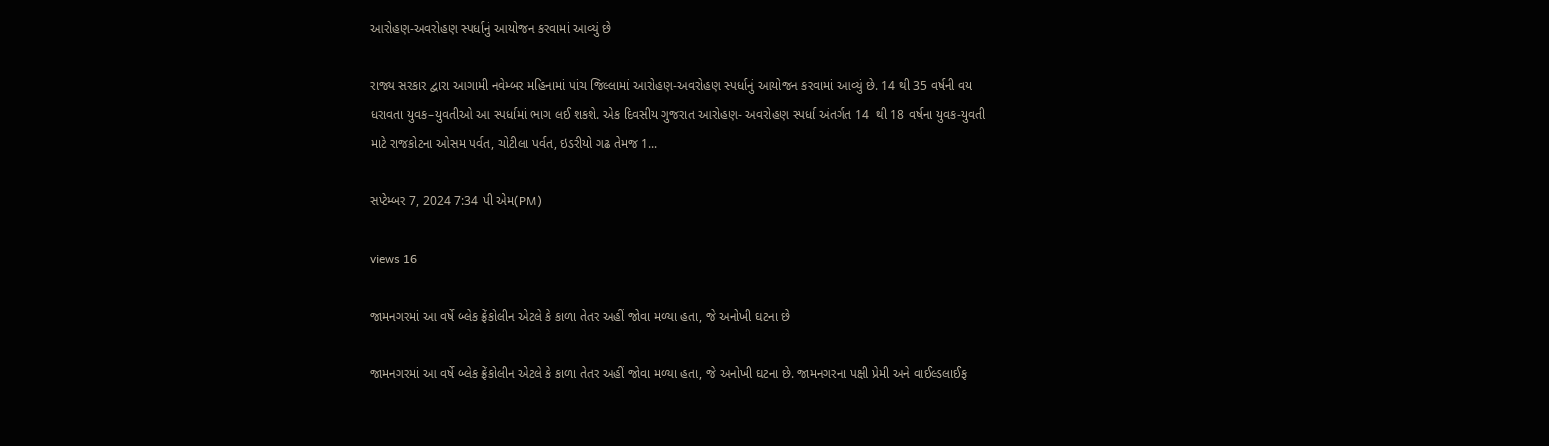આરોહણ-અવરોહણ સ્પર્ધાનું આયોજન કરવામાં આવ્યું છે

રાજ્ય સરકાર દ્વારા આગામી નવેમ્બર મહિનામાં પાંચ જિલ્લામાં આરોહણ-અવરોહણ સ્પર્ધાનું આયોજન કરવામાં આવ્યું છે. 14 થી 35 વર્ષની વય ધરાવતા યુવક–યુવતીઓ આ સ્પર્ધામાં ભાગ લઈ શકશે. એક દિવસીય ગુજરાત આરોહણ- અવરોહણ સ્પર્ધા અંતર્ગત 14  થી 18 વર્ષના યુવક-યુવતી માટે રાજકોટના ઓસમ પર્વત, ચોટીલા પર્વત, ઇડરીયો ગઢ તેમજ 1...

સપ્ટેમ્બર 7, 2024 7:34 પી એમ(PM)

views 16

જામનગરમાં આ વર્ષે બ્લેક ફ્રેંકોલીન એટલે કે કાળા તેતર અહીં જોવા મળ્યા હતા, જે અનોખી ઘટના છે

જામનગરમાં આ વર્ષે બ્લેક ફ્રેંકોલીન એટલે કે કાળા તેતર અહીં જોવા મળ્યા હતા, જે અનોખી ઘટના છે. જામનગરના પક્ષી પ્રેમી અને વાઈલ્ડલાઈફ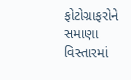ફોટોગ્રાફરોને સમાણા વિસ્તારમાં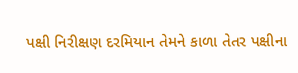પક્ષી નિરીક્ષણ દરમિયાન તેમને કાળા તેતર પક્ષીના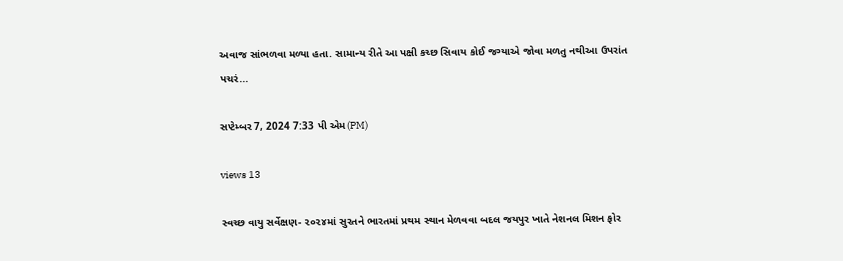અવાજ સાંભળવા મળ્યા હતા. સામાન્ય રીતે આ પક્ષી કચ્છ સિવાય કોઈ જગ્યાએ જોવા મળતુ નથીઆ ઉપરાંત પચરં...

સપ્ટેમ્બર 7, 2024 7:33 પી એમ(PM)

views 13

સ્વચ્છ વાયુ સર્વેક્ષણ- ૨૦૨૪માં સુરતને ભારતમાં પ્રથમ સ્થાન મેળવવા બદલ જયપુર ખાતે નેશનલ મિશન ફોર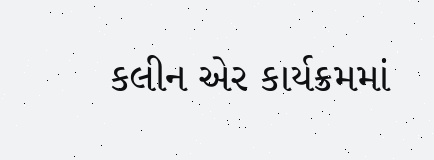કલીન એર કાર્યક્રમમાં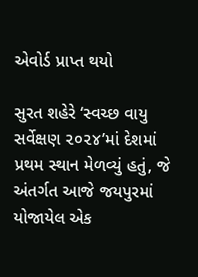એવોર્ડ પ્રાપ્ત થયો

સુરત શહેરે ‘સ્વચ્છ વાયુ સર્વેક્ષણ ૨૦૨૪’માં દેશમાં પ્રથમ સ્થાન મેળવ્યું હતું, જે અંતર્ગત આજે જયપુરમાં યોજાયેલ એક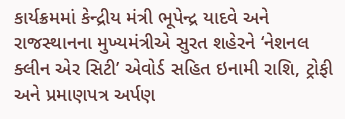કાર્યક્રમમાં કેન્દ્રીય મંત્રી ભૂપેન્દ્ર યાદવે અને રાજસ્થાનના મુખ્યમંત્રીએ સુરત શહેરને ‘નેશનલ ક્લીન એર સિટી’ એવોર્ડ સહિત ઇનામી રાશિ, ટ્રોફી અને પ્રમાણપત્ર અર્પણ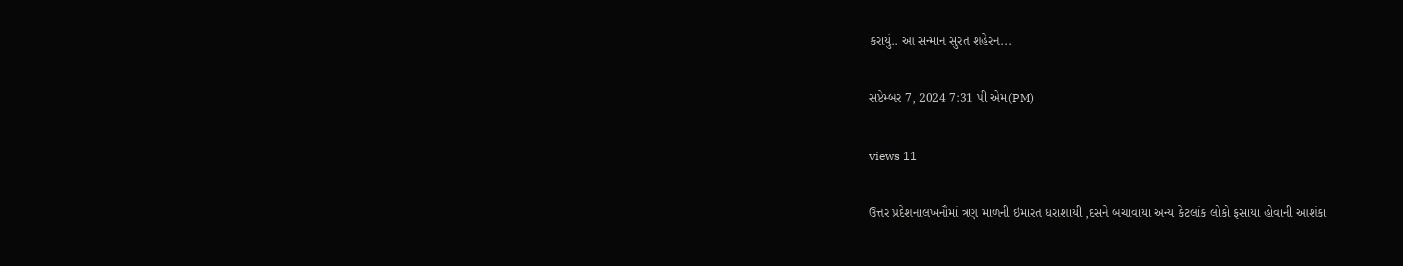કરાયું.. આ સન્માન સુરત શહેરન...

સપ્ટેમ્બર 7, 2024 7:31 પી એમ(PM)

views 11

ઉત્તર પ્રદેશનાલખનૌમાં ત્રણ માળની ઇમારત ધરાશાયી ,દસને બચાવાયા અન્ય કેટલાંક લોકો ફસાયા હોવાની આશંકા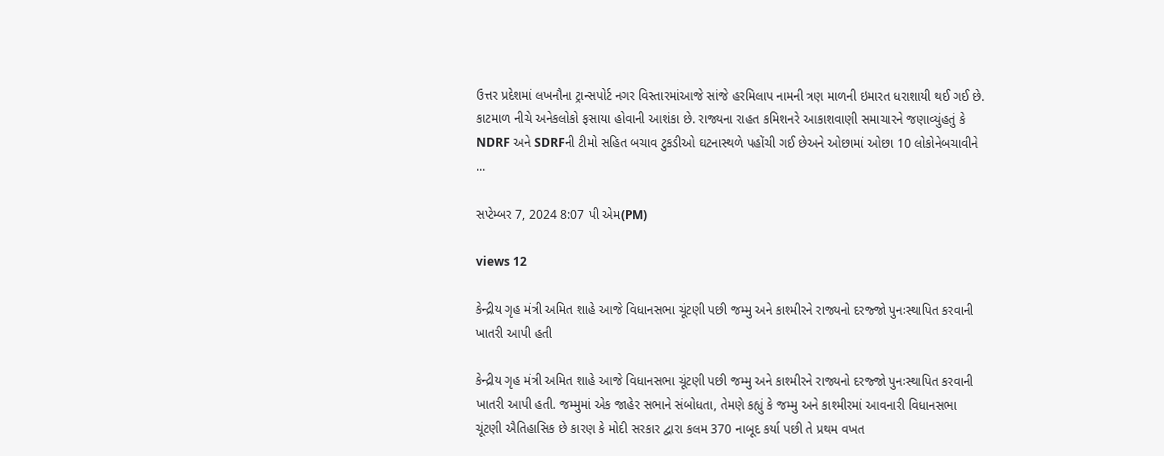ઉત્તર પ્રદેશમાં લખનૌના ટ્રાન્સપોર્ટ નગર વિસ્તારમાંઆજે સાંજે હરમિલાપ નામની ત્રણ માળની ઇમારત ધરાશાયી થઈ ગઈ છે. કાટમાળ નીચે અનેકલોકો ફસાયા હોવાની આશંકા છે. રાજ્યના રાહત કમિશનરે આકાશવાણી સમાચારને જણાવ્યુંહતું કે NDRF અને SDRFની ટીમો સહિત બચાવ ટુકડીઓ ઘટનાસ્થળે પહોંચી ગઈ છેઅને ઓછામાં ઓછા 10 લોકોનેબચાવીને ...

સપ્ટેમ્બર 7, 2024 8:07 પી એમ(PM)

views 12

કેન્દ્રીય ગૃહ મંત્રી અમિત શાહે આજે વિધાનસભા ચૂંટણી પછી જમ્મુ અને કાશ્મીરને રાજ્યનો દરજ્જો પુનઃસ્થાપિત કરવાની ખાતરી આપી હતી

કેન્દ્રીય ગૃહ મંત્રી અમિત શાહે આજે વિધાનસભા ચૂંટણી પછી જમ્મુ અને કાશ્મીરને રાજ્યનો દરજ્જો પુનઃસ્થાપિત કરવાની ખાતરી આપી હતી. જમ્મુમાં એક જાહેર સભાને સંબોધતા, તેમણે કહ્યું કે જમ્મુ અને કાશ્મીરમાં આવનારી વિધાનસભા ચૂંટણી ઐતિહાસિક છે કારણ કે મોદી સરકાર દ્વારા કલમ 370 નાબૂદ કર્યા પછી તે પ્રથમ વખત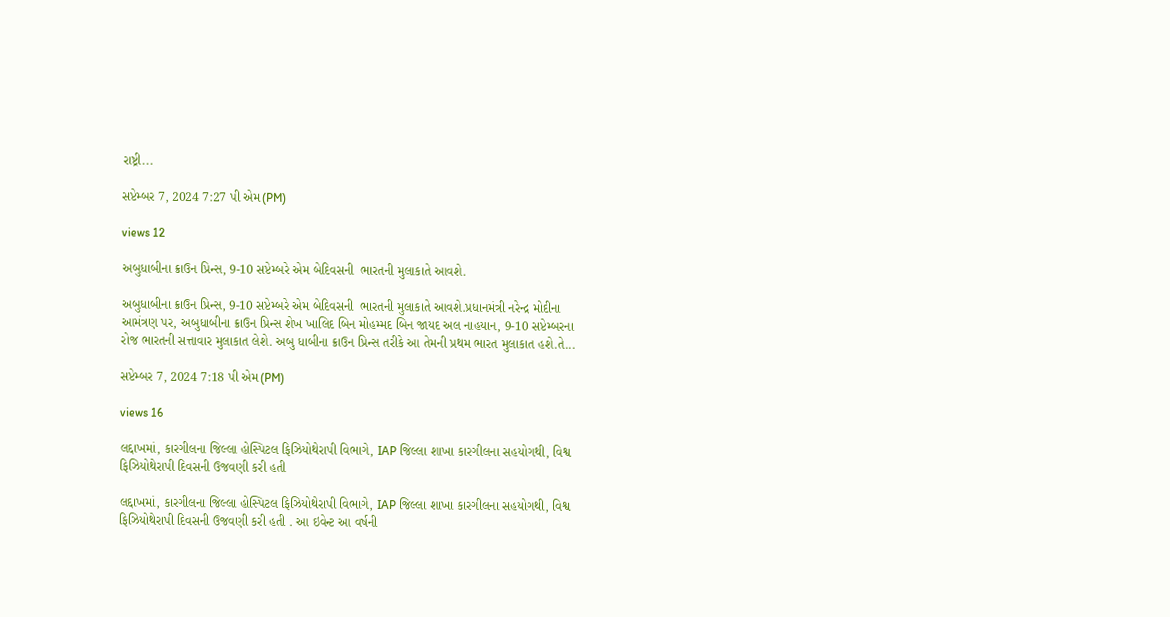રાષ્ટ્રી...

સપ્ટેમ્બર 7, 2024 7:27 પી એમ(PM)

views 12

અબુધાબીના ક્રાઉન પ્રિન્સ, 9-10 સપ્ટેમ્બરે એમ બેદિવસની  ભારતની મુલાકાતે આવશે.

અબુધાબીના ક્રાઉન પ્રિન્સ, 9-10 સપ્ટેમ્બરે એમ બેદિવસની  ભારતની મુલાકાતે આવશે.પ્રધાનમંત્રી નરેન્દ્ર મોદીના આમંત્રણ પર, અબુધાબીના ક્રાઉન પ્રિન્સ શેખ ખાલિદ બિન મોહમ્મદ બિન જાયદ અલ નાહયાન, 9-10 સપ્ટેમ્બરના રોજ ભારતની સત્તાવાર મુલાકાત લેશે. અબુ ધાબીના ક્રાઉન પ્રિન્સ તરીકે આ તેમની પ્રથમ ભારત મુલાકાત હશે.તે...

સપ્ટેમ્બર 7, 2024 7:18 પી એમ(PM)

views 16

લદ્દાખમાં, કારગીલના જિલ્લા હોસ્પિટલ ફિઝિયોથેરાપી વિભાગે, IAP જિલ્લા શાખા કારગીલના સહયોગથી, વિશ્વ ફિઝિયોથેરાપી દિવસની ઉજવણી કરી હતી

લદ્દાખમાં, કારગીલના જિલ્લા હોસ્પિટલ ફિઝિયોથેરાપી વિભાગે, IAP જિલ્લા શાખા કારગીલના સહયોગથી, વિશ્વ ફિઝિયોથેરાપી દિવસની ઉજવણી કરી હતી . આ ઇવેન્ટ આ વર્ષની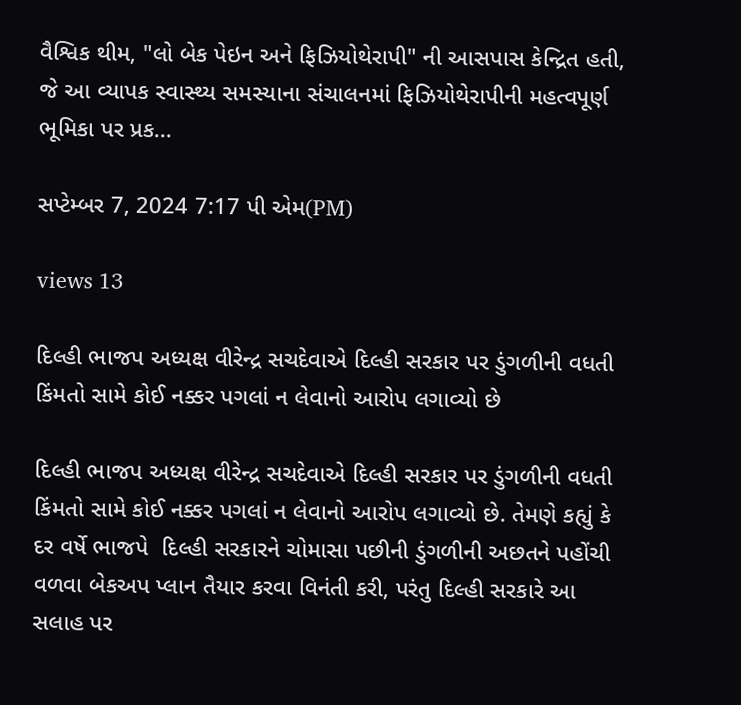વૈશ્વિક થીમ, "લો બેક પેઇન અને ફિઝિયોથેરાપી" ની આસપાસ કેન્દ્રિત હતી, જે આ વ્યાપક સ્વાસ્થ્ય સમસ્યાના સંચાલનમાં ફિઝિયોથેરાપીની મહત્વપૂર્ણ ભૂમિકા પર પ્રક...

સપ્ટેમ્બર 7, 2024 7:17 પી એમ(PM)

views 13

દિલ્હી ભાજપ અધ્યક્ષ વીરેન્દ્ર સચદેવાએ દિલ્હી સરકાર પર ડુંગળીની વધતી કિંમતો સામે કોઈ નક્કર પગલાં ન લેવાનો આરોપ લગાવ્યો છે

દિલ્હી ભાજપ અધ્યક્ષ વીરેન્દ્ર સચદેવાએ દિલ્હી સરકાર પર ડુંગળીની વધતી કિંમતો સામે કોઈ નક્કર પગલાં ન લેવાનો આરોપ લગાવ્યો છે. તેમણે કહ્યું કે દર વર્ષે ભાજપે  દિલ્હી સરકારને ચોમાસા પછીની ડુંગળીની અછતને પહોંચી વળવા બેકઅપ પ્લાન તૈયાર કરવા વિનંતી કરી, પરંતુ દિલ્હી સરકારે આ સલાહ પર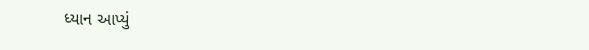ધ્યાન આપ્યું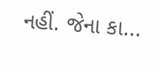નહીં. જેના કા...